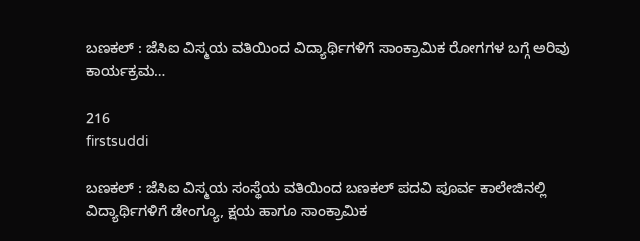ಬಣಕಲ್ : ಜೆಸಿಐ ವಿಸ್ಮಯ ವತಿಯಿಂದ ವಿದ್ಯಾರ್ಥಿಗಳಿಗೆ ಸಾಂಕ್ರಾಮಿಕ ರೋಗಗಳ ಬಗ್ಗೆ ಅರಿವು ಕಾರ್ಯಕ್ರಮ…

216
firstsuddi

ಬಣಕಲ್ : ಜೆಸಿಐ ವಿಸ್ಮಯ ಸಂಸ್ಥೆಯ ವತಿಯಿಂದ ಬಣಕಲ್ ಪದವಿ ಪೂರ್ವ ಕಾಲೇಜಿನಲ್ಲಿ ವಿದ್ಯಾರ್ಥಿಗಳಿಗೆ ಡೇಂಗ್ಯೂ, ಕ್ಷಯ ಹಾಗೂ ಸಾಂಕ್ರಾಮಿಕ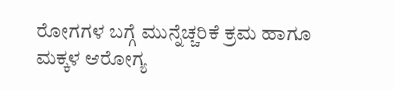ರೋಗಗಳ ಬಗ್ಗೆ ಮುನ್ನೆಚ್ಚರಿಕೆ ಕ್ರಮ ಹಾಗೂ ಮಕ್ಕಳ ಆರೋಗ್ಯ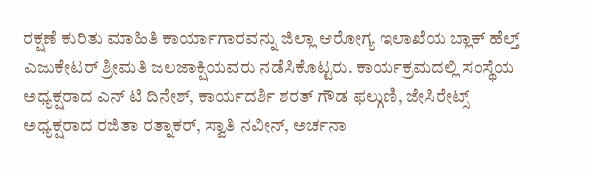ರಕ್ಷಣೆ ಕುರಿತು ಮಾಹಿತಿ ಕಾರ್ಯಾಗಾರವನ್ನು ಜಿಲ್ಲಾ ಆರೋಗ್ಯ ಇಲಾಖೆಯ ಬ್ಲಾಕ್ ಹೆಲ್ತ್ ಎಜುಕೇಟರ್ ಶ್ರೀಮತಿ ಜಲಜಾಕ್ಷಿಯವರು ನಡೆಸಿಕೊಟ್ಟರು. ಕಾರ್ಯಕ್ರಮದಲ್ಲಿ ಸಂಸ್ಥೆಯ ಅಧ್ಯಕ್ಷರಾದ ಎನ್ ಟಿ ದಿನೇಶ್, ಕಾರ್ಯದರ್ಶಿ ಶರತ್ ಗೌಡ ಫಲ್ಗುಣಿ, ಜೇಸಿರೇಟ್ಸ್ ಅಧ್ಯಕ್ಷರಾದ ರಜಿತಾ ರತ್ನಾಕರ್, ಸ್ವಾತಿ ನವೀನ್, ಅರ್ಚನಾ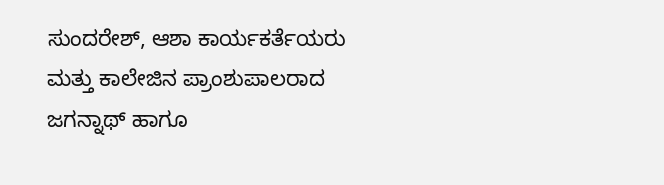ಸುಂದರೇಶ್, ಆಶಾ ಕಾರ್ಯಕರ್ತೆಯರು ಮತ್ತು ಕಾಲೇಜಿನ ಪ್ರಾಂಶುಪಾಲರಾದ ಜಗನ್ನಾಥ್ ಹಾಗೂ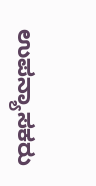ಉಪನ್ಯಾಸಕರು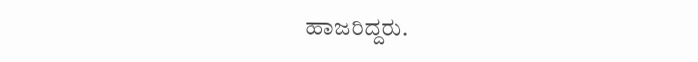ಹಾಜರಿದ್ದರು.